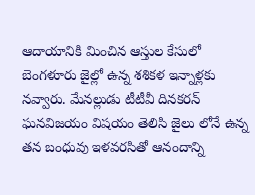ఆదాయానికి మించిన ఆస్తుల కేసులో బెంగళూరు జైల్లో ఉన్న శశికళ ఇన్నాళ్లకు నవ్వారు. మేనల్లుడు టీటీవీ దినకరన్ ఘనవిజయం విషయం తెలిసి జైలు లోనే ఉన్న తన బంధువు ఇళవరసితో ఆనందాన్ని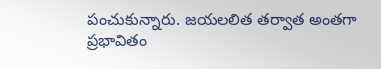పంచుకున్నారు. జయలలిత తర్వాత అంతగా ప్రభావితం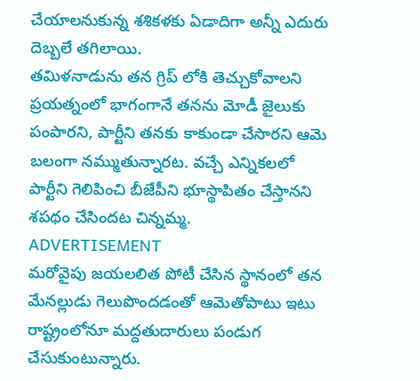చేయాలనుకున్న శశికళకు ఏడాదిగా అన్నీ ఎదురు దెబ్బలే తగిలాయి.
తమిళనాడును తన గ్రిప్ లోకి తెచ్చుకోవాలని ప్రయత్నంలో భాగంగానే తనను మోడీ జైలుకు పంపారని, పార్టీని తనకు కాకుండా చేసారని ఆమె బలంగా నమ్ముతున్నారట. వచ్చే ఎన్నికలలో పార్టీని గెలిపించి బీజేపీని భూస్థాపితం చేస్తానని శపథం చేసిందట చిన్నమ్మ.
ADVERTISEMENT
మరోవైపు జయలలిత పోటీ చేసిన స్థానంలో తన మేనల్లుడు గెలుపొందడంతో ఆమెతోపాటు ఇటు రాష్ట్రంలోనూ మద్దతుదారులు పండుగ చేసుకుంటున్నారు.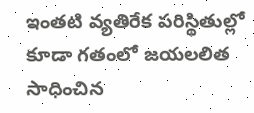ఇంతటి వ్యతిరేక పరిస్థితుల్లో కూడా గతంలో జయలలిత సాధించిన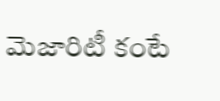మెజారిటీ కంటే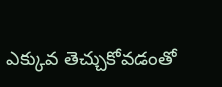ఎక్కువ తెచ్చుకోవడంతో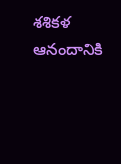శశికళ ఆనందానికి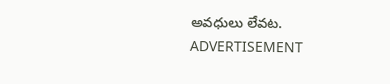అవధులు లేవట.
ADVERTISEMENT